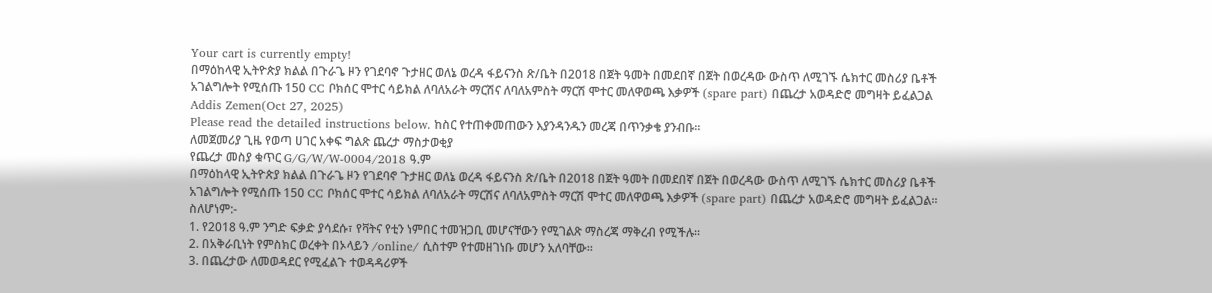Your cart is currently empty!
በማዕከላዊ ኢትዮጵያ ክልል በጉራጌ ዞን የገደባኖ ጉታዘር ወለኔ ወረዳ ፋይናንስ ጽ/ቤት በ2018 በጀት ዓመት በመደበኛ በጀት በወረዳው ውስጥ ለሚገኙ ሴክተር መስሪያ ቤቶች አገልግሎት የሚሰጡ 150 CC ቦክሰር ሞተር ሳይክል ለባለአራት ማርሽና ለባለአምስት ማርሽ ሞተር መለዋወጫ እቃዎች (spare part) በጨረታ አወዳድሮ መግዛት ይፈልጋል
Addis Zemen(Oct 27, 2025)
Please read the detailed instructions below. ከስር የተጠቀመጠውን እያንዳንዱን መረጃ በጥንቃቄ ያንብቡ።
ለመጀመሪያ ጊዜ የወጣ ሀገር አቀፍ ግልጽ ጨረታ ማስታወቂያ
የጨረታ መስያ ቁጥር G/G/W/W-0004/2018 ዓ.ም
በማዕከላዊ ኢትዮጵያ ክልል በጉራጌ ዞን የገደባኖ ጉታዘር ወለኔ ወረዳ ፋይናንስ ጽ/ቤት በ2018 በጀት ዓመት በመደበኛ በጀት በወረዳው ውስጥ ለሚገኙ ሴክተር መስሪያ ቤቶች አገልግሎት የሚሰጡ 150 CC ቦክሰር ሞተር ሳይክል ለባለአራት ማርሽና ለባለአምስት ማርሽ ሞተር መለዋወጫ እቃዎች (spare part) በጨረታ አወዳድሮ መግዛት ይፈልጋል።
ስለሆነም:-
1. የ2018 ዓ.ም ንግድ ፍቃድ ያሳደሱ፣ የቫትና የቲን ነምበር ተመዝጋቢ መሆናቸውን የሚገልጽ ማስረጃ ማቅረብ የሚችሉ።
2. በአቅራቢነት የምስክር ወረቀት በኦላይን /online/ ሲስተም የተመዘገነቡ መሆን አለባቸው።
3. በጨረታው ለመወዳደር የሚፈልጉ ተወዳዳሪዎች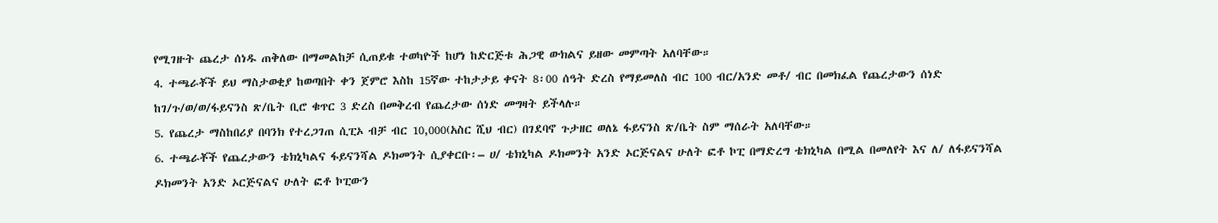የሚገዙት ጨረታ ሰነዱ ጠቅለው በማመልከቻ ሲጠይቁ ተወካዮች ከሆነ ከድርጅቱ ሕጋዊ ውክልና ይዘው መምጣት አለባቸው።
4. ተጫራቾች ይህ ማስታወቂያ ከወጣበት ቀን ጀምሮ እስከ 15ኛው ተከታታይ ቀናት 8፡00 ሰዓት ድረስ የማይመለስ ብር 100 ብር/አንድ መቶ/ ብር በመክፈል የጨረታውን ሰነድ ከገ/ጉ/ወ/ወ/ፋይናንስ ጽ/ቤት ቢሮ ቁጥር 3 ድረስ በመቅረብ የጨረታው ሰነድ መግዛት ይችላሉ።
5. የጨረታ ማስከበሪያ በባንክ የተረጋገጠ ሲፒኦ ብቻ ብር 10,000(አስር ሺህ ብር) በገደባኖ ጉታዘር ወለኔ ፋይናንስ ጽ/ቤት ስም ማሰራት አለባቸው።
6. ተጫራቾች የጨረታውን ቴክኒካልና ፋይናንሻል ዶክመንት ሲያቀርቡ፡– ሀ/ ቴክኒካል ዶክመንት አንድ ኦርጅናልና ሁለት ፎቶ ኮፒ በማድረግ ቴክኒካል በሚል በመለየት እና ለ/ ለፋይናንሻል ዶክመንት አንድ ኦርጅናልና ሁለት ፎቶ ኮፒውን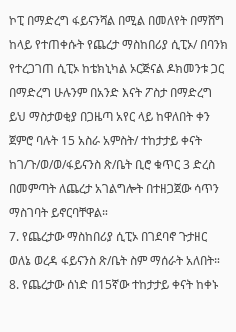ኮፒ በማድረግ ፋይናንሻል በሚል በመለየት በማሸግ ከላይ የተጠቀሱት የጨረታ ማስከበሪያ ሲፒኦ/ በባንክ የተረጋገጠ ሲፒኦ ከቴክኒካል ኦርጅናል ዶክመንቱ ጋር በማድረግ ሁሉንም በአንድ እናት ፖስታ በማድረግ ይህ ማስታወቂያ በጋዜጣ አየር ላይ ከዋለበት ቀን ጀምሮ ባሉት 15 አስራ አምስት/ ተከታታይ ቀናት ከገ/ጉ/ወ/ወ/ፋይናንስ ጽ/ቤት ቢሮ ቁጥር 3 ድረስ በመምጣት ለጨረታ አገልግሎት በተዘጋጀው ሳጥን ማስገባት ይኖርባቸዋል።
7. የጨረታው ማስከበሪያ ሲፒኦ በገደባኖ ጉታዘር ወለኔ ወረዳ ፋይናንስ ጽ/ቤት ስም ማሰራት አለበት።
8. የጨረታው ሰነድ በ15ኛው ተከታታይ ቀናት ከቀኑ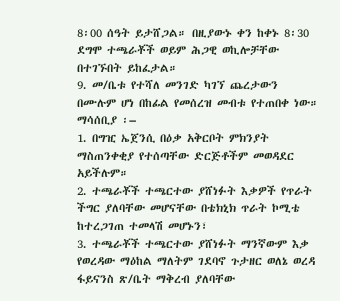8፡00 ሰዓት ይታሸጋል። በዚያውኑ ቀን ከቀኑ 8፡30 ደግሞ ተጫራቾች ወይም ሕጋዊ ወኪሎቻቸው በተገኙበት ይከፈታል።
9. መ/ቤቱ የተሻለ መንገድ ካገኘ ጨረታውን በሙሉም ሆነ በከፊል የመሰረዝ መብቱ የተጠበቀ ነው።
ማሳሰቢያ ፡–
1. በግዢ ኤጀንሲ በዕቃ አቅርቦት ምክንያት ማስጠንቀቂያ የተሰጣቸው ድርጅቶችም መወዳደር አይችሉም።
2. ተጫራቾች ተጫርተው ያሸነፉት እቃዎች የጥራት ችግር ያለባቸው መሆናቸው በቴክኒክ ጥራት ኮሚቴ ከተረጋገጠ ተመላሽ መሆኑን፣
3. ተጫራቾች ተጫርተው ያሸነፉት ማንኛውም እቃ የወረዳው ማዕከል ማለትም ገደባኖ ጉታዘር ወለኔ ወረዳ ፋይናንስ ጽ/ቤት ማቅረብ ያለባቸው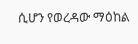ሲሆን የወረዳው ማዕከል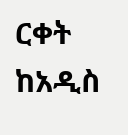ርቀት ከአዲስ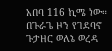አበባ 116 ኪሜ ነው።
በጉራጌ ዞን የገደባኖ ጉታዘር ወለኔ ወረዳ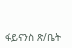ፋይናንስ ጽ/ቤት